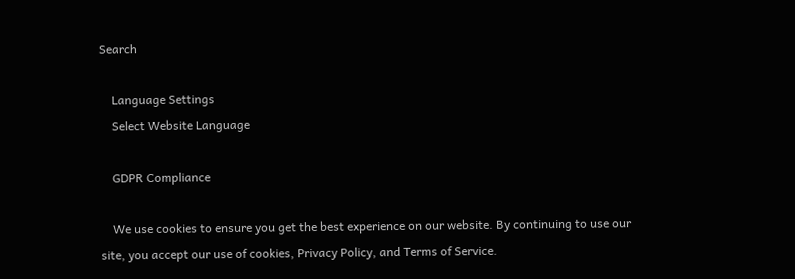Search

    Language Settings
    Select Website Language

    GDPR Compliance

    We use cookies to ensure you get the best experience on our website. By continuing to use our site, you accept our use of cookies, Privacy Policy, and Terms of Service.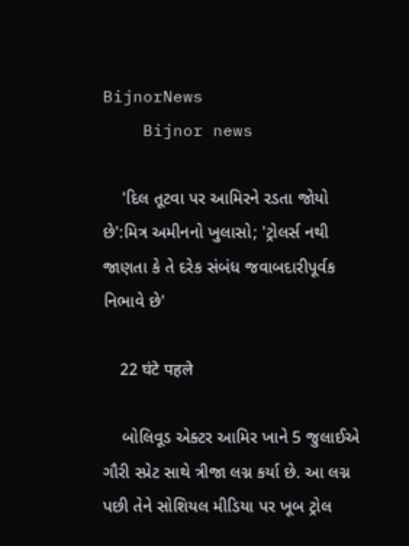BijnorNews
    Bijnor news

    'દિલ તૂટવા પર આમિરને રડતા જોયો છે':મિત્ર અમીનનો ખુલાસો; 'ટ્રોલર્સ નથી જાણતા કે તે દરેક સંબંધ જવાબદારીપૂર્વક નિભાવે છે'

    22 घंटे पहले

    બોલિવૂડ એક્ટર આમિર ખાને 5 જુલાઈએ ગૌરી સ્પ્રેટ સાથે ત્રીજા લગ્ન કર્યા છે. આ લગ્ન પછી તેને સોશિયલ મીડિયા પર ખૂબ ટ્રોલ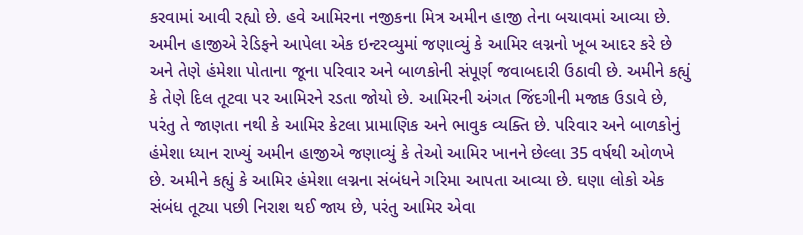કરવામાં આવી રહ્યો છે. હવે આમિરના નજીકના મિત્ર અમીન હાજી તેના બચાવમાં આવ્યા છે. અમીન હાજીએ રેડિફને આપેલા એક ઇન્ટરવ્યુમાં જણાવ્યું કે આમિર લગ્નનો ખૂબ આદર કરે છે અને તેણે હંમેશા પોતાના જૂના પરિવાર અને બાળકોની સંપૂર્ણ જવાબદારી ઉઠાવી છે. અમીને કહ્યું કે તેણે દિલ તૂટવા પર આમિરને રડતા જોયો છે. આમિરની અંગત જિંદગીની મજાક ઉડાવે છે, પરંતુ તે જાણતા નથી કે આમિર કેટલા પ્રામાણિક અને ભાવુક વ્યક્તિ છે. પરિવાર અને બાળકોનું હંમેશા ધ્યાન રાખ્યું અમીન હાજીએ જણાવ્યું કે તેઓ આમિર ખાનને છેલ્લા 35 વર્ષથી ઓળખે છે. અમીને કહ્યું કે આમિર હંમેશા લગ્નના સંબંધને ગરિમા આપતા આવ્યા છે. ઘણા લોકો એક સંબંધ તૂટ્યા પછી નિરાશ થઈ જાય છે, પરંતુ આમિર એવા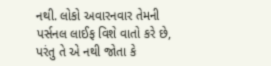નથી. લોકો અવારનવાર તેમની પર્સનલ લાઈફ વિશે વાતો કરે છે, પરંતુ તે એ નથી જોતા કે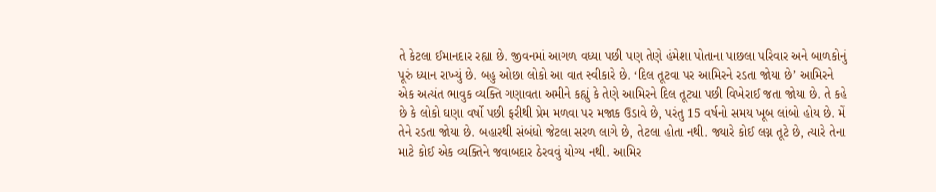તે કેટલા ઈમાનદાર રહ્યા છે. જીવનમાં આગળ વધ્યા પછી પણ તેણે હંમેશા પોતાના પાછલા પરિવાર અને બાળકોનું પૂરું ધ્યાન રાખ્યું છે. બહુ ઓછા લોકો આ વાત સ્વીકારે છે. ‘દિલ તૂટવા પર આમિરને રડતા જોયા છે’ આમિરને એક અત્યંત ભાવુક વ્યક્તિ ગણાવતા અમીને કહ્યું કે તેણે આમિરને દિલ તૂટ્યા પછી વિખેરાઈ જતા જોયા છે. તે કહે છે કે લોકો ઘણા વર્ષો પછી ફરીથી પ્રેમ મળવા પર મજાક ઉડાવે છે, પરંતુ 15 વર્ષનો સમય ખૂબ લાંબો હોય છે. મેં તેને રડતા જોયા છે. બહારથી સંબંધો જેટલા સરળ લાગે છે, તેટલા હોતા નથી. જ્યારે કોઈ લગ્ન તૂટે છે, ત્યારે તેના માટે કોઈ એક વ્યક્તિને જવાબદાર ઠેરવવું યોગ્ય નથી. આમિર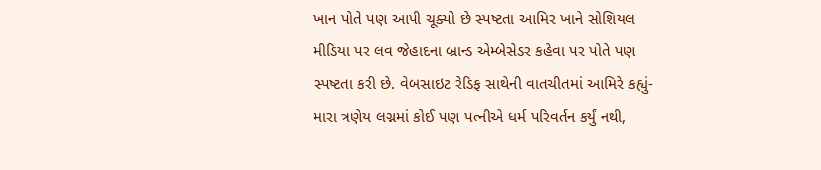ખાન પોતે પણ આપી ચૂક્યો છે સ્પષ્ટતા આમિર ખાને સોશિયલ મીડિયા પર લવ જેહાદના બ્રાન્ડ એમ્બેસેડર કહેવા પર પોતે પણ સ્પષ્ટતા કરી છે. વેબસાઇટ રેડિફ સાથેની વાતચીતમાં આમિરે કહ્યું- મારા ત્રણેય લગ્નમાં કોઈ પણ પત્નીએ ધર્મ પરિવર્તન કર્યું નથી,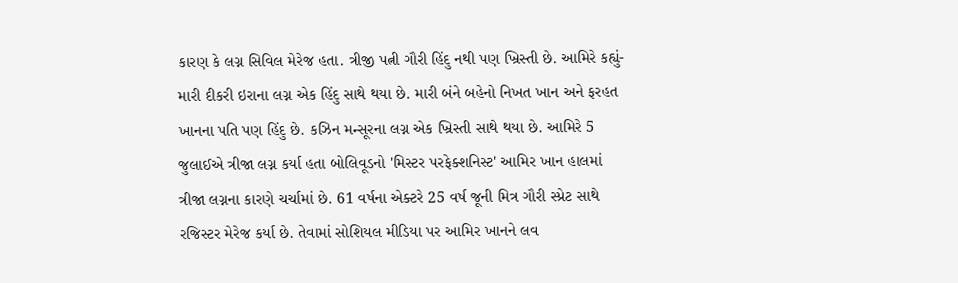કારણ કે લગ્ન સિવિલ મેરેજ હતા. ત્રીજી પત્ની ગૌરી હિંદુ નથી પણ ખ્રિસ્તી છે. આમિરે કહ્યું- મારી દીકરી ઇરાના લગ્ન એક હિંદુ સાથે થયા છે. મારી બંને બહેનો નિખત ખાન અને ફરહત ખાનના પતિ પણ હિંદુ છે. કઝિન મન્સૂરના લગ્ન એક ખ્રિસ્તી સાથે થયા છે. આમિરે 5 જુલાઈએ ત્રીજા લગ્ન કર્યા હતા બોલિવૂડનો 'મિસ્ટર પરફેક્શનિસ્ટ' આમિર ખાન હાલમાં ત્રીજા લગ્નના કારણે ચર્ચામાં છે. 61 વર્ષના એક્ટરે 25 વર્ષ જૂની મિત્ર ગૌરી સ્પ્રેટ સાથે રજિસ્ટર મેરેજ કર્યા છે. તેવામાં સોશિયલ મીડિયા પર આમિર ખાનને લવ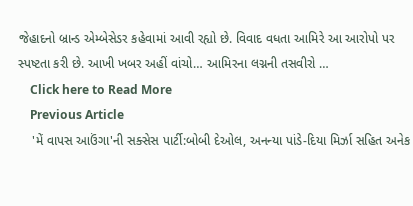જેહાદનો બ્રાન્ડ એમ્બેસેડર કહેવામાં આવી રહ્યો છે. વિવાદ વધતા આમિરે આ આરોપો પર સ્પષ્ટતા કરી છે. આખી ખબર અહીં વાંચો… આમિરના લગ્નની તસવીરો …
    Click here to Read More
    Previous Article
    'મેં વાપસ આઉંગા'ની સક્સેસ પાર્ટી:બોબી દેઓલ, અનન્યા પાંડે-દિયા મિર્ઝા સહિત અનેક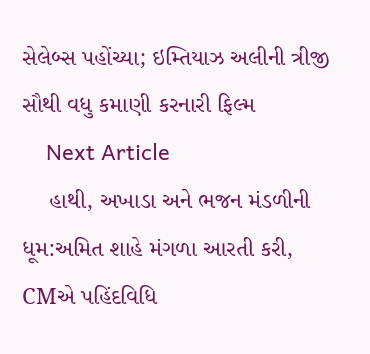સેલેબ્સ પહોંચ્યા; ઇમ્તિયાઝ અલીની ત્રીજી સૌથી વધુ કમાણી કરનારી ફિલ્મ
    Next Article
    હાથી, અખાડા અને ભજન મંડળીની ધૂમ:અમિત શાહે મંગળા આરતી કરી, CMએ પહિંદવિધિ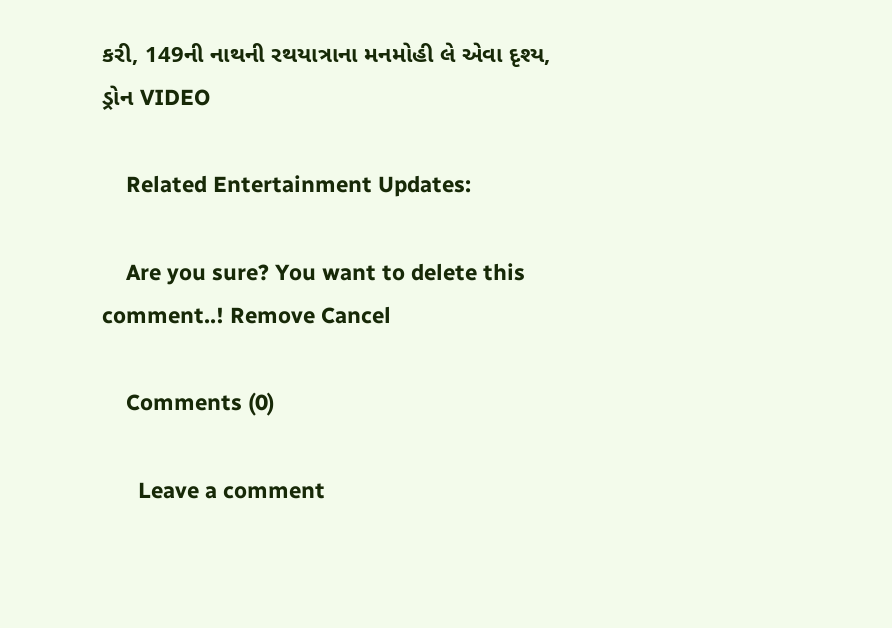કરી, 149ની નાથની રથયાત્રાના મનમોહી લે એવા દૃશ્ય, ડ્રોન VIDEO

    Related Entertainment Updates:

    Are you sure? You want to delete this comment..! Remove Cancel

    Comments (0)

      Leave a comment